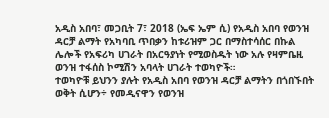አዲስ አበባ፣ መጋቢት 7፣ 2018 (ኤፍ ኤም ሲ) የአዲስ አበባ የወንዝ ዳርቻ ልማት የአካባቢ ጥበቃን ከቱሪዝም ጋር በማስተሳሰር በኩል ሌሎች የአፍሪካ ሀገራት በአርዓያነት የሚወስዱት ነው አሉ የዛምቤዚ ወንዝ ተፋሰስ ኮሚሽን አባላት ሀገራት ተወካዮች።
ተወካዮቹ ይህንን ያሉት የአዲስ አበባ የወንዝ ዳርቻ ልማትን በጎበኙበት ወቅት ሲሆን÷ የመዲናዋን የወንዝ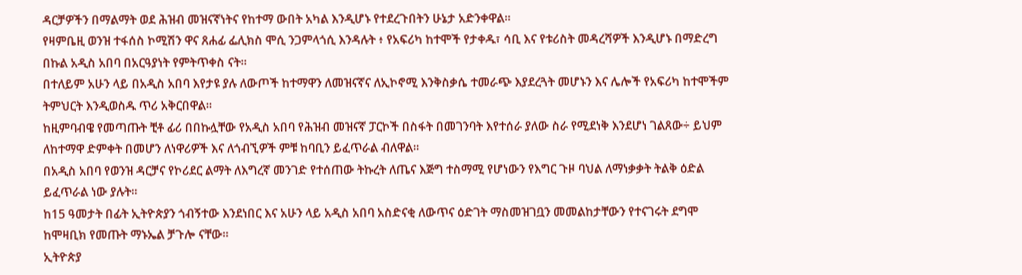ዳርቻዎችን በማልማት ወደ ሕዝብ መዝናኛነትና የከተማ ውበት አካል እንዲሆኑ የተደረጉበትን ሁኔታ አድንቀዋል።
የዛምቤዚ ወንዝ ተፋሰስ ኮሚሽን ዋና ጸሐፊ ፌሊክስ ሞሲ ንጋምላጎሲ እንዳሉት ፥ የአፍሪካ ከተሞች የታቀዱ፣ ሳቢ እና የቱሪስት መዳረሻዎች እንዲሆኑ በማድረግ በኩል አዲስ አበባ በአርዓያነት የምትጥቀስ ናት።
በተለይም አሁን ላይ በአዲስ አበባ እየታዩ ያሉ ለውጦች ከተማዋን ለመዝናኛና ለኢኮኖሚ እንቅስቃሴ ተመራጭ እያደረጓት መሆኑን እና ሌሎች የአፍሪካ ከተሞችም ትምህርት እንዲወስዱ ጥሪ አቅርበዋል።
ከዚምባብዌ የመጣጡት ቺቶ ፊሪ በበኩሏቸው የአዲስ አበባ የሕዝብ መዝናኛ ፓርኮች በስፋት በመገንባት እየተሰራ ያለው ስራ የሚደነቅ እንደሆነ ገልጸው÷ ይህም ለከተማዋ ድምቀት በመሆን ለነዋሪዎች እና ለጎብኚዎች ምቹ ከባቢን ይፈጥራል ብለዋል።
በአዲስ አበባ የወንዝ ዳርቻና የኮሪደር ልማት ለእግረኛ መንገድ የተሰጠው ትኩረት ለጤና እጅግ ተስማሚ የሆነውን የእግር ጉዞ ባህል ለማነቃቃት ትልቅ ዕድል ይፈጥራል ነው ያሉት፡፡
ከ15 ዓመታት በፊት ኢትዮጵያን ጎብኝተው እንደነበር እና አሁን ላይ አዲስ አበባ አስድናቂ ለውጥና ዕድገት ማስመዝገቧን መመልከታቸውን የተናገሩት ደግሞ ከሞዛቢክ የመጡት ማኑኤል ቻጉሎ ናቸው።
ኢትዮጵያ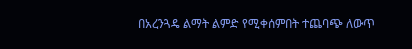በአረንጓዴ ልማት ልምድ የሚቀሰምበት ተጨባጭ ለውጥ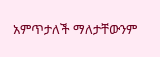አምጥታለች ማለታቸውንም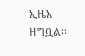ኢዜአ ዘግቧል፡፡